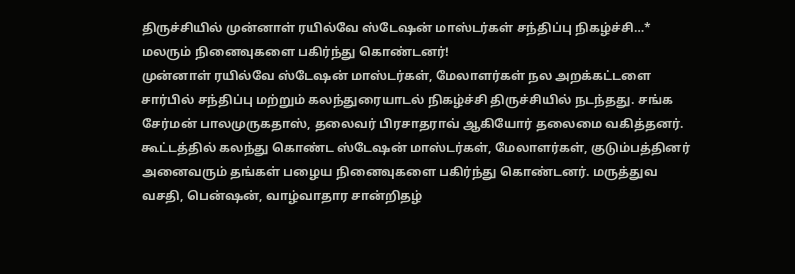திருச்சியில் முன்னாள் ரயில்வே ஸ்டேஷன் மாஸ்டர்கள் சந்திப்பு நிகழ்ச்சி…* மலரும் நினைவுகளை பகிர்ந்து கொண்டனர்!
முன்னாள் ரயில்வே ஸ்டேஷன் மாஸ்டர்கள், மேலாளர்கள் நல அறக்கட்டளை சார்பில் சந்திப்பு மற்றும் கலந்துரையாடல் நிகழ்ச்சி திருச்சியில் நடந்தது. சங்க சேர்மன் பாலமுருகதாஸ், தலைவர் பிரசாதராவ் ஆகியோர் தலைமை வகித்தனர். கூட்டத்தில் கலந்து கொண்ட ஸ்டேஷன் மாஸ்டர்கள், மேலாளர்கள், குடும்பத்தினர் அனைவரும் தங்கள் பழைய நினைவுகளை பகிர்ந்து கொண்டனர். மருத்துவ வசதி, பென்ஷன், வாழ்வாதார சான்றிதழ்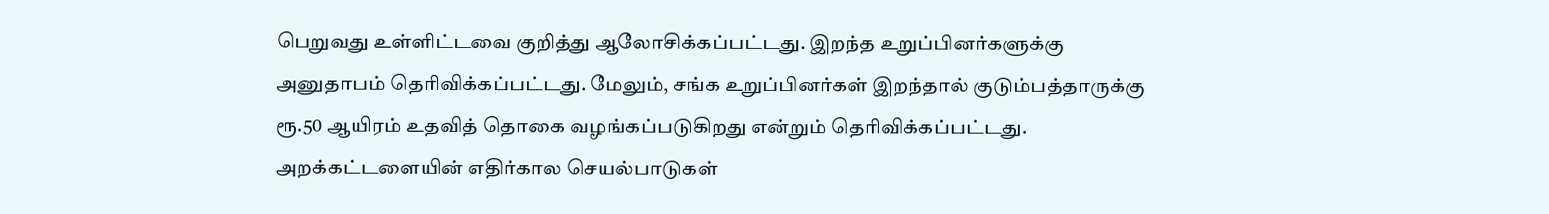பெறுவது உள்ளிட்டவை குறித்து ஆலோசிக்கப்பட்டது. இறந்த உறுப்பினர்களுக்கு அனுதாபம் தெரிவிக்கப்பட்டது. மேலும், சங்க உறுப்பினர்கள் இறந்தால் குடும்பத்தாருக்கு ரூ.50 ஆயிரம் உதவித் தொகை வழங்கப்படுகிறது என்றும் தெரிவிக்கப்பட்டது. அறக்கட்டளையின் எதிர்கால செயல்பாடுகள்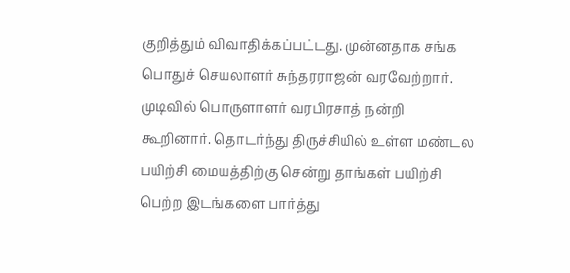குறித்தும் விவாதிக்கப்பட்டது. முன்னதாக சங்க பொதுச் செயலாளர் சுந்தரராஜன் வரவேற்றார். முடிவில் பொருளாளர் வரபிரசாத் நன்றி கூறினார். தொடர்ந்து திருச்சியில் உள்ள மண்டல பயிற்சி மையத்திற்கு சென்று தாங்கள் பயிற்சி பெற்ற இடங்களை பார்த்து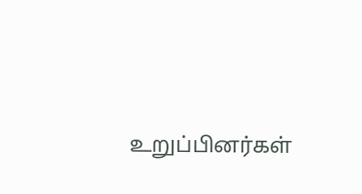உறுப்பினர்கள்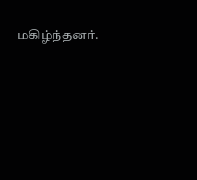மகிழ்ந்தனர்.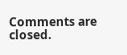Comments are closed.